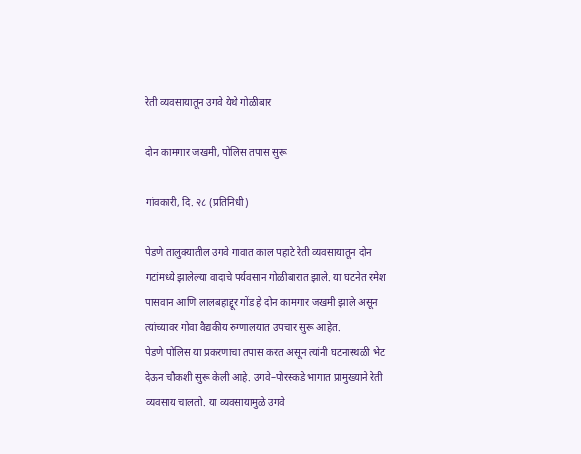रेती व्यवसायातून उगवे येथे गोळीबार

दोन कामगार जखमी, पोलिस तपास सुरू

गांवकारी, दि. २८ (प्रतिनिधी)

पेडणे तालुक्यातील उगवे गावात काल पहाटे रेती व्यवसायातून दोन गटांमध्ये झालेल्या वादाचे पर्यवसान गोळीबारात झाले. या घटनेत रमेश पासवान आणि लालबहाद्दूर गोंड हे दोन कामगार जखमी झाले असून त्यांच्यावर गोवा वैद्यकीय रुग्णालयात उपचार सुरू आहेत.
पेडणे पोलिस या प्रकरणाचा तपास करत असून त्यांनी घटनास्थळी भेट देऊन चौकशी सुरू केली आहे. उगवे–पोरस्कडे भागात प्रामुख्याने रेती व्यवसाय चालतो. या व्यवसायामुळे उगवे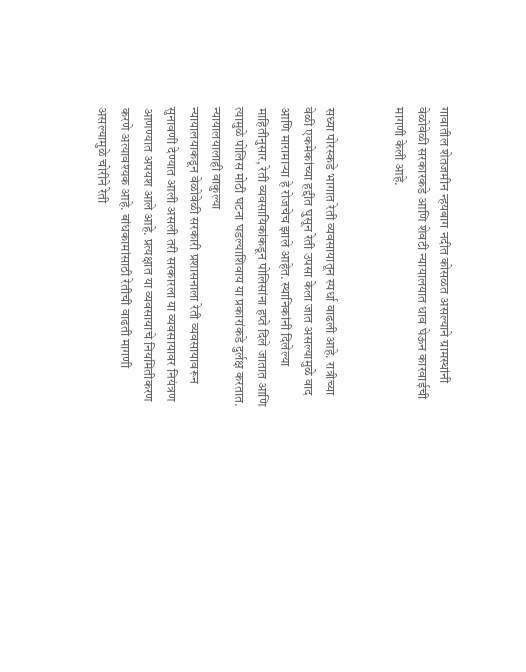गावातील शेतजमीन न्हयबाग नदीत कोसळत असल्याने ग्रामस्थांनी वेळोवेळी सरकारकडे आणि शेवटी न्यायालयात धाव घेऊन कारवाईची मागणी केली आहे.


सध्या पोरस्कडे भागात रेती व्यवसायातून स्पर्धा वाढली आहे. रात्रीच्या वेळी एकमेकांच्या हद्दीत घुसून रेती उपसा केला जात असल्यामुळे वाद आणि मारामाऱ्या हे रोजचेच झाले आहेत. स्थानिकांनी दिलेल्या माहितीनुसार, रेती व्यवसायिकांकडून पोलिसांना हप्ते दिले जातात आणि त्यामुळे पोलिस मोठी घटना घडल्याशिवाय या प्रकारांकडे दुर्लक्ष करतात.
न्यायालयालाही वाकुल्या
न्यायालयाकडून वेळोवेळी सरकारी प्रशासनाला रेती व्यवसायावरून सुनावणी देण्यात आली असली तरी सरकारला या व्यवसायावर नियंत्रण आणण्यात अपयश आले आहे. प्रत्यक्षात या व्यवसायाचे नियमितीकरण करणे अत्यावश्यक आहे. बांधकामांसाठी रेतीची वाढती मागणी असल्यामुळे चोरीने रेती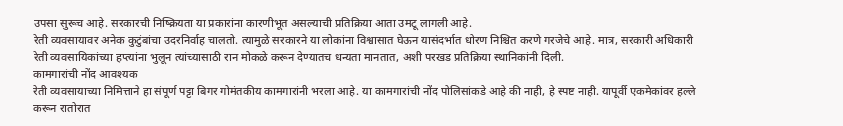उपसा सुरूच आहे. सरकारची निष्क्रियता या प्रकारांना कारणीभूत असल्याची प्रतिक्रिया आता उमटू लागली आहे.
रेती व्यवसायावर अनेक कुटुंबांचा उदरनिर्वाह चालतो. त्यामुळे सरकारने या लोकांना विश्वासात घेऊन यासंदर्भात धोरण निश्चित करणे गरजेचे आहे. मात्र, सरकारी अधिकारी रेती व्यवसायिकांच्या हप्त्यांना भुलून त्यांच्यासाठी रान मोकळे करून देण्यातच धन्यता मानतात, अशी परखड प्रतिक्रिया स्थानिकांनी दिली.
कामगारांची नोंद आवश्यक
रेती व्यवसायाच्या निमित्ताने हा संपूर्ण पट्टा बिगर गोमंतकीय कामगारांनी भरला आहे. या कामगारांची नोंद पोलिसांकडे आहे की नाही, हे स्पष्ट नाही. यापूर्वी एकमेकांवर हल्ले करून रातोरात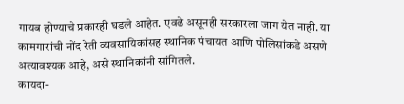गायब होण्याचे प्रकारही घडले आहेत. एवढे असूनही सरकारला जाग येत नाही. या कामगारांची नोंद रेती व्यवसायिकांसह स्थानिक पंचायत आणि पोलिसांकडे असणे अत्यावश्यक आहे, असे स्थानिकांनी सांगितले.
कायदा-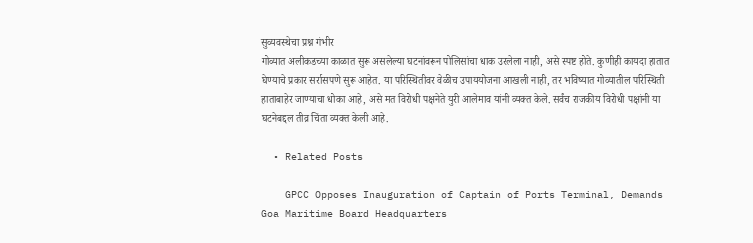सुव्यवस्थेचा प्रश्न गंभीर
गोव्यात अलीकडच्या काळात सुरू असलेल्या घटनांवरून पोलिसांचा धाक उरलेला नाही, असे स्पष्ट होते. कुणीही कायदा हातात घेण्याचे प्रकार सर्रासपणे सुरू आहेत. या परिस्थितीवर वेळीच उपाययोजना आखली नाही, तर भविष्यात गोव्यातील परिस्थिती हाताबाहेर जाण्याचा धोका आहे, असे मत विरोधी पक्षनेते युरी आलेमाव यांनी व्यक्त केले. सर्वंच राजकीय विरोधी पक्षांनी या घटनेबद्दल तीव्र चिंता व्यक्त केली आहे.

  • Related Posts

    GPCC Opposes Inauguration of Captain of Ports Terminal, Demands Goa Maritime Board Headquarters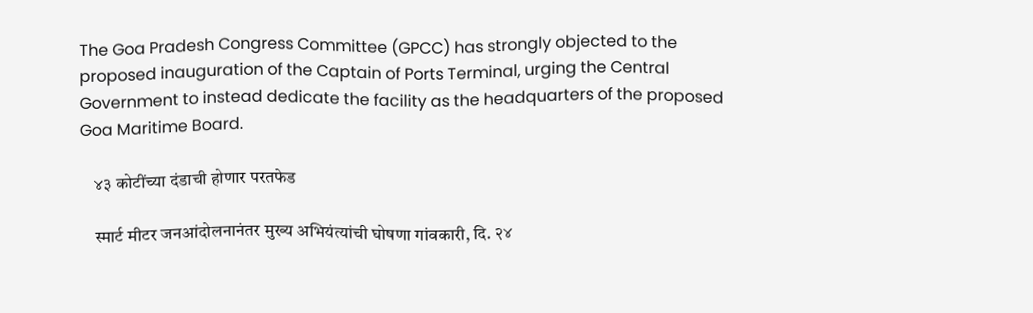The Goa Pradesh Congress Committee (GPCC) has strongly objected to the proposed inauguration of the Captain of Ports Terminal, urging the Central Government to instead dedicate the facility as the headquarters of the proposed Goa Maritime Board.

    ४३ कोटींच्या दंडाची होणार परतफेड

    स्मार्ट मीटर जनआंदोलनानंतर मुख्य अभियंत्यांची घोषणा गांवकारी, दि. २४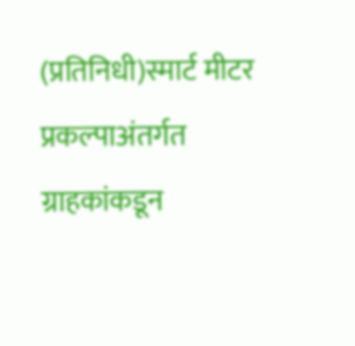(प्रतिनिधी)स्मार्ट मीटर प्रकल्पाअंतर्गत ग्राहकांकडून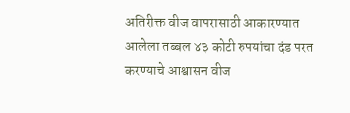अतिरीक्त वीज वापरासाठी आकारण्यात आलेला तब्बल ४३ कोटी रुपयांचा दंड परत करण्याचे आश्वासन वीज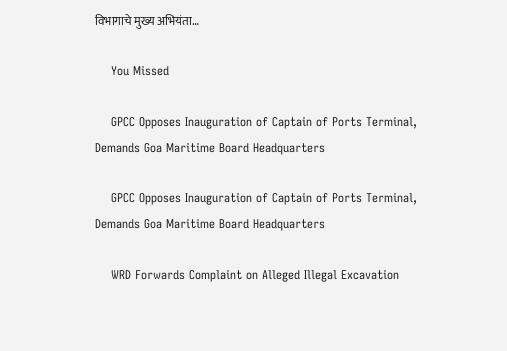विभागाचे मुख्य अभियंता…

    You Missed

    GPCC Opposes Inauguration of Captain of Ports Terminal, Demands Goa Maritime Board Headquarters

    GPCC Opposes Inauguration of Captain of Ports Terminal, Demands Goa Maritime Board Headquarters

    WRD Forwards Complaint on Alleged Illegal Excavation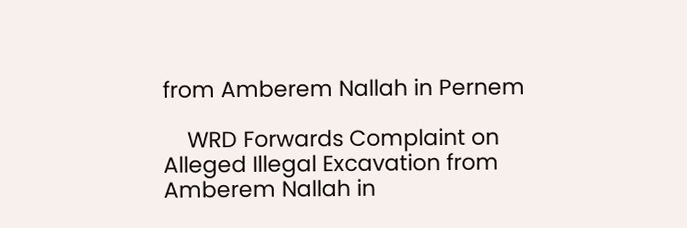from Amberem Nallah in Pernem

    WRD Forwards Complaint on Alleged Illegal Excavation from Amberem Nallah in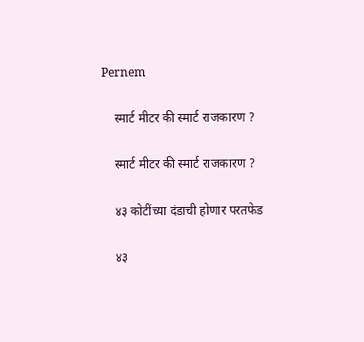Pernem

    स्मार्ट मीटर की स्मार्ट राजकारण ?

    स्मार्ट मीटर की स्मार्ट राजकारण ?

    ४३ कोटींच्या दंडाची होणार परतफेड

    ४३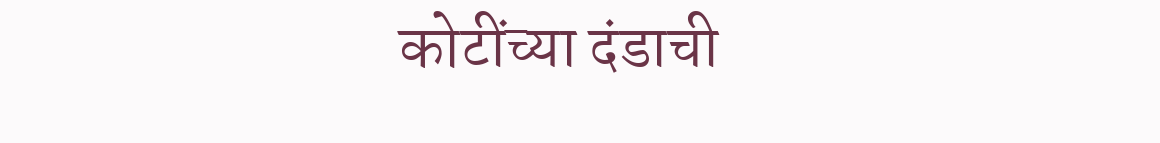कोटींच्या दंडाची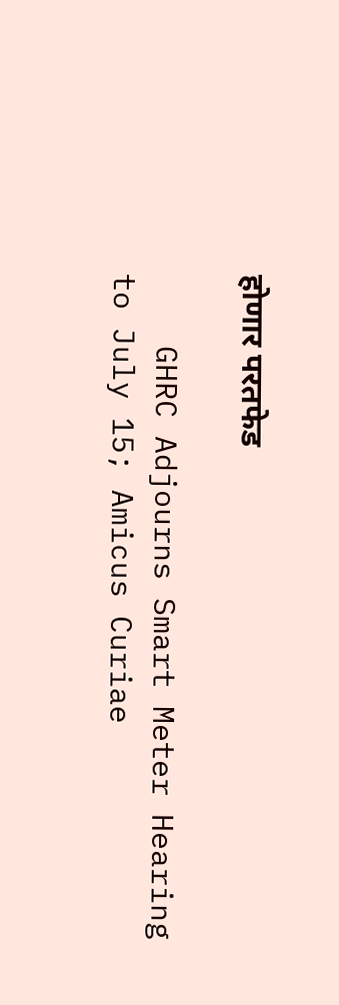होणार परतफेड

    GHRC Adjourns Smart Meter Hearing to July 15; Amicus Curiae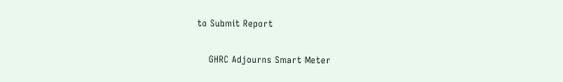to Submit Report

    GHRC Adjourns Smart Meter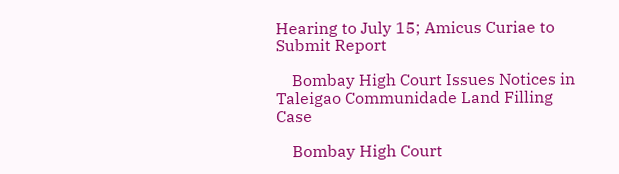Hearing to July 15; Amicus Curiae to Submit Report

    Bombay High Court Issues Notices in Taleigao Communidade Land Filling Case

    Bombay High Court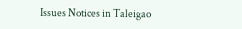Issues Notices in Taleigao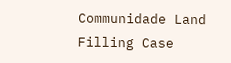Communidade Land Filling Case